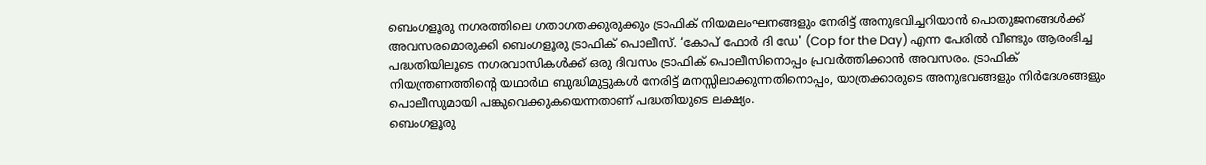ബെംഗളൂരു നഗരത്തിലെ ഗതാഗതക്കുരുക്കും ട്രാഫിക് നിയമലംഘനങ്ങളും നേരിട്ട് അനുഭവിച്ചറിയാൻ പൊതുജനങ്ങൾക്ക് അവസരമൊരുക്കി ബെംഗളൂരു ട്രാഫിക് പൊലീസ്. ‘കോപ് ഫോർ ദി ഡേ' (Cop for the Day) എന്ന പേരിൽ വീണ്ടും ആരംഭിച്ച പദ്ധതിയിലൂടെ നഗരവാസികൾക്ക് ഒരു ദിവസം ട്രാഫിക് പൊലീസിനൊപ്പം പ്രവർത്തിക്കാൻ അവസരം. ട്രാഫിക് നിയന്ത്രണത്തിന്റെ യഥാർഥ ബുദ്ധിമുട്ടുകൾ നേരിട്ട് മനസ്സിലാക്കുന്നതിനൊപ്പം, യാത്രക്കാരുടെ അനുഭവങ്ങളും നിർദേശങ്ങളും പൊലീസുമായി പങ്കുവെക്കുകയെന്നതാണ് പദ്ധതിയുടെ ലക്ഷ്യം.
ബെംഗളൂരു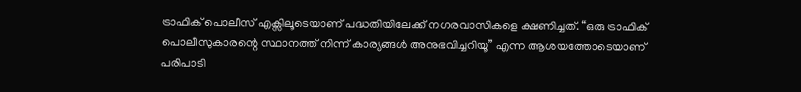ട്രാഫിക് പൊലീസ് എക്സിലൂടെയാണ് പദ്ധതിയിലേക്ക് നഗരവാസികളെ ക്ഷണിച്ചത്. “ഒരു ട്രാഫിക് പൊലീസുകാരന്റെ സ്ഥാനത്ത് നിന്ന് കാര്യങ്ങൾ അനുഭവിച്ചറിയൂ” എന്ന ആശയത്തോടെയാണ് പരിപാടി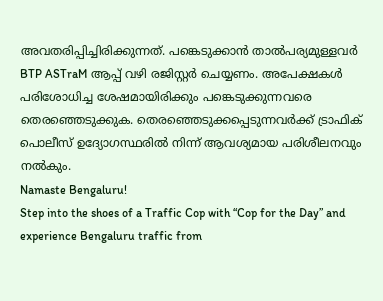അവതരിപ്പിച്ചിരിക്കുന്നത്. പങ്കെടുക്കാൻ താൽപര്യമുള്ളവർ BTP ASTraM ആപ്പ് വഴി രജിസ്റ്റർ ചെയ്യണം. അപേക്ഷകൾ പരിശോധിച്ച ശേഷമായിരിക്കും പങ്കെടുക്കുന്നവരെ തെരഞ്ഞെടുക്കുക. തെരഞ്ഞെടുക്കപ്പെടുന്നവർക്ക് ട്രാഫിക് പൊലീസ് ഉദ്യോഗസ്ഥരിൽ നിന്ന് ആവശ്യമായ പരിശീലനവും നൽകും.
Namaste Bengaluru!
Step into the shoes of a Traffic Cop with “Cop for the Day” and experience Bengaluru traffic from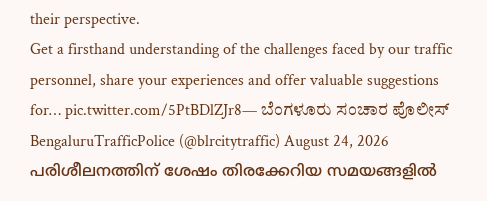their perspective.
Get a firsthand understanding of the challenges faced by our traffic personnel, share your experiences and offer valuable suggestions for… pic.twitter.com/5PtBDlZJr8— ಬೆಂಗಳೂರು ಸಂಚಾರ ಪೊಲೀಸ್ BengaluruTrafficPolice (@blrcitytraffic) August 24, 2026
പരിശീലനത്തിന് ശേഷം തിരക്കേറിയ സമയങ്ങളിൽ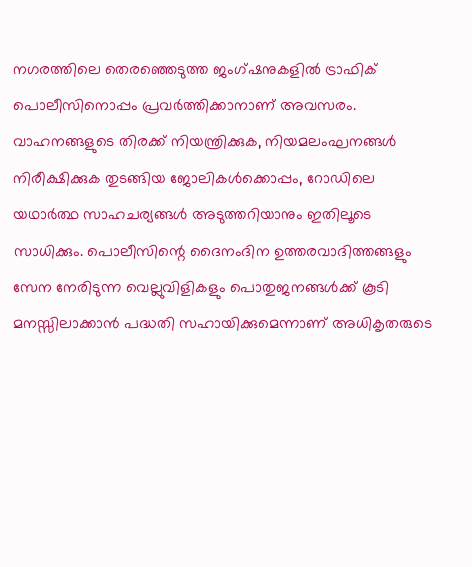നഗരത്തിലെ തെരഞ്ഞെടുത്ത ജംഗ്ഷനുകളിൽ ട്രാഫിക് പൊലീസിനൊപ്പം പ്രവർത്തിക്കാനാണ് അവസരം. വാഹനങ്ങളുടെ തിരക്ക് നിയന്ത്രിക്കുക, നിയമലംഘനങ്ങൾ നിരീക്ഷിക്കുക തുടങ്ങിയ ജോലികൾക്കൊപ്പം, റോഡിലെ യഥാർത്ഥ സാഹചര്യങ്ങൾ അടുത്തറിയാനും ഇതിലൂടെ സാധിക്കും. പൊലീസിന്റെ ദൈനംദിന ഉത്തരവാദിത്തങ്ങളും സേന നേരിടുന്ന വെല്ലുവിളികളും പൊതുജനങ്ങൾക്ക് കൂടി മനസ്സിലാക്കാൻ പദ്ധതി സഹായിക്കുമെന്നാണ് അധികൃതരുടെ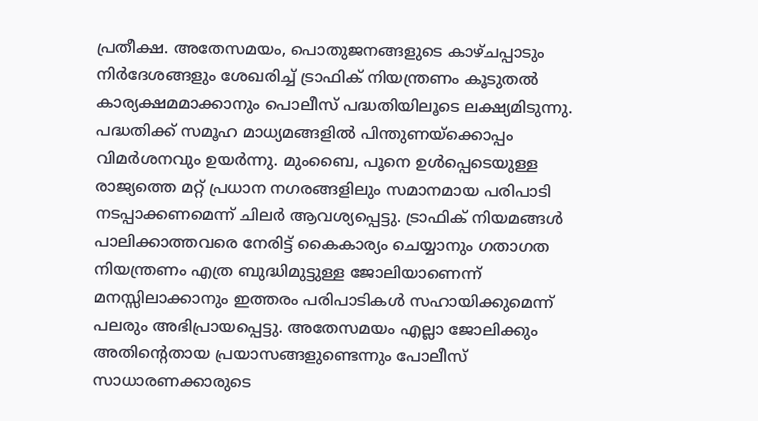പ്രതീക്ഷ. അതേസമയം, പൊതുജനങ്ങളുടെ കാഴ്ചപ്പാടും നിർദേശങ്ങളും ശേഖരിച്ച് ട്രാഫിക് നിയന്ത്രണം കൂടുതൽ കാര്യക്ഷമമാക്കാനും പൊലീസ് പദ്ധതിയിലൂടെ ലക്ഷ്യമിടുന്നു.
പദ്ധതിക്ക് സമൂഹ മാധ്യമങ്ങളിൽ പിന്തുണയ്ക്കൊപ്പം വിമർശനവും ഉയർന്നു. മുംബൈ, പൂനെ ഉൾപ്പെടെയുള്ള രാജ്യത്തെ മറ്റ് പ്രധാന നഗരങ്ങളിലും സമാനമായ പരിപാടി നടപ്പാക്കണമെന്ന് ചിലർ ആവശ്യപ്പെട്ടു. ട്രാഫിക് നിയമങ്ങൾ പാലിക്കാത്തവരെ നേരിട്ട് കൈകാര്യം ചെയ്യാനും ഗതാഗത നിയന്ത്രണം എത്ര ബുദ്ധിമുട്ടുള്ള ജോലിയാണെന്ന് മനസ്സിലാക്കാനും ഇത്തരം പരിപാടികൾ സഹായിക്കുമെന്ന് പലരും അഭിപ്രായപ്പെട്ടു. അതേസമയം എല്ലാ ജോലിക്കും അതിന്റെതായ പ്രയാസങ്ങളുണ്ടെന്നും പോലീസ് സാധാരണക്കാരുടെ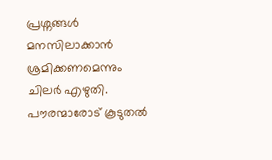പ്രശ്നങ്ങൾ മനസിലാക്കാൻ ശ്രമിക്കണമെന്നും ചിലർ എഴുതി. പൗരന്മാരോട് കൂടുതൽ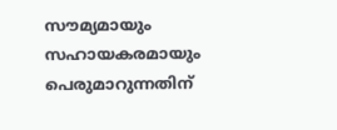സൗമ്യമായും സഹായകരമായും പെരുമാറുന്നതിന്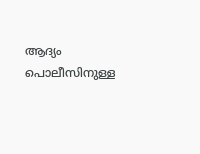ആദ്യം പൊലീസിനുള്ള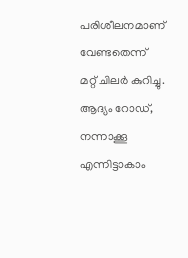പരിശീലനമാണ് വേണ്ടതെന്ന് മറ്റ് ചിലർ കുറിച്ചു. ആദ്യം റോഡ്, നന്നാക്കൂ എന്നിട്ടാകാം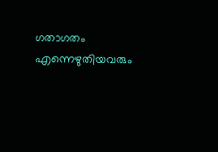ഗതാഗതം എന്നെഴുതിയവരും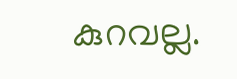കുറവല്ല.